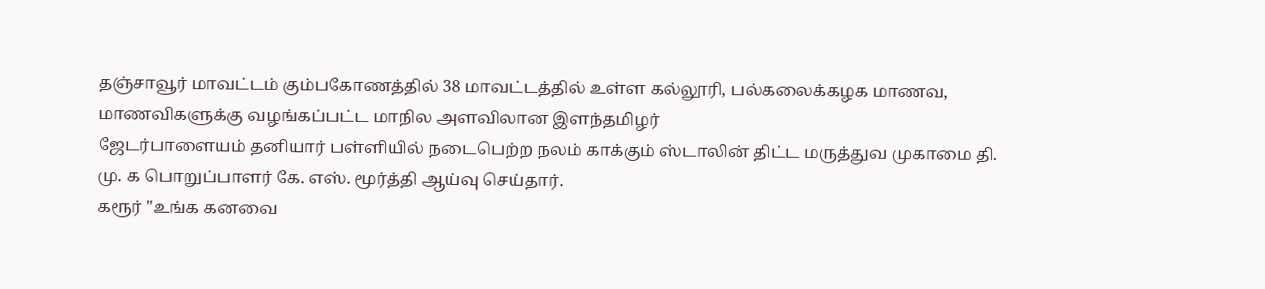தஞ்சாவூர் மாவட்டம் கும்பகோணத்தில் 38 மாவட்டத்தில் உள்ள கல்லூரி, பல்கலைக்கழக மாணவ, மாணவிகளுக்கு வழங்கப்பட்ட மாநில அளவிலான இளந்தமிழர்
ஜேடர்பாளையம் தனியார் பள்ளியில் நடைபெற்ற நலம் காக்கும் ஸ்டாலின் திட்ட மருத்துவ முகாமை தி. மு. க பொறுப்பாளர் கே. எஸ். மூர்த்தி ஆய்வு செய்தார்.
கரூர் "உங்க கனவை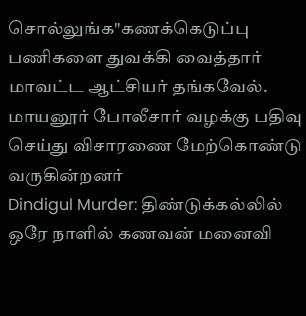சொல்லுங்க"கணக்கெடுப்பு பணிகளை துவக்கி வைத்தார் மாவட்ட ஆட்சியர் தங்கவேல்.
மாயனூர் போலீசார் வழக்கு பதிவு செய்து விசாரணை மேற்கொண்டு வருகின்றனர்
Dindigul Murder: திண்டுக்கல்லில் ஒரே நாளில் கணவன் மனைவி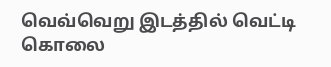வெவ்வெறு இடத்தில் வெட்டி கொலை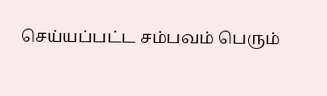செய்யப்பட்ட சம்பவம் பெரும்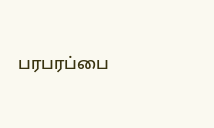பரபரப்பை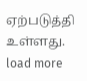ஏற்படுத்தி உள்ளது.
load more